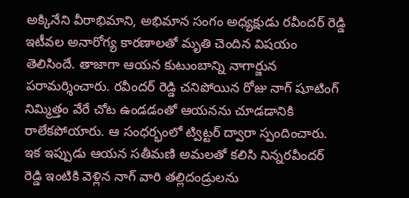అక్కినేని వీరాభిమాని, అభిమాన సంగం అధ్యక్షుడు రవీందర్ రెడ్డి ఇటీవల అనారోగ్య కారణాలతో మృతి చెందిన విషయం తెలిసిందే. తాజాగా ఆయన కుటుంబాన్ని నాగార్జున పరామర్శించారు. రవీందర్ రెడ్డి చనిపోయిన రోజు నాగ్ షూటింగ్ నిమ్మిత్తం వేరే చోట ఉండడంతో ఆయనను చూడడానికి రాలేకపోయారు. ఆ సంధర్భంలో ట్విట్టర్ ద్వారా స్పందించారు.
ఇక ఇప్పుడు ఆయన సతీమణి అమలతో కలిసి నిన్నరవీందర్ రెడ్డి ఇంటికి వెళ్లిన నాగ్ వారి తల్లిదండ్రులను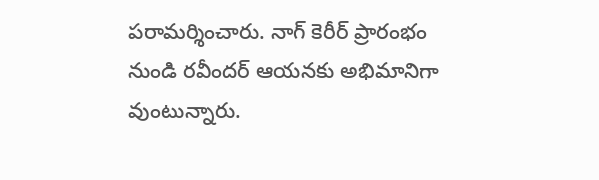పరామర్శించారు. నాగ్ కెరీర్ ప్రారంభం నుండి రవీందర్ ఆయనకు అభిమానిగా వుంటున్నారు.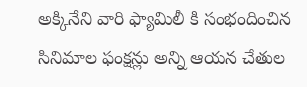అక్కినేని వారి ఫ్యామిలీ కి సంభందించిన సినిమాల ఫంక్షన్లు అన్ని ఆయన చేతుల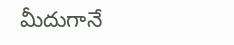మీదుగానే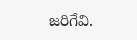జరిగేవి.